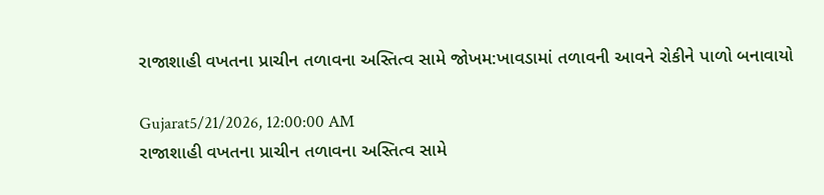રાજાશાહી વખતના પ્રાચીન તળાવના અસ્તિત્વ સામે જોખમ:ખાવડામાં તળાવની આવને રોકીને પાળો બનાવાયો

Gujarat5/21/2026, 12:00:00 AM
રાજાશાહી વખતના પ્રાચીન તળાવના અસ્તિત્વ સામે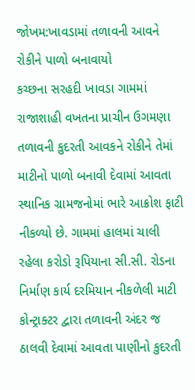જોખમ:ખાવડામાં તળાવની આવને રોકીને પાળો બનાવાયો
કચ્છના સરહદી ખાવડા ગામમાં રાજાશાહી વખતના પ્રાચીન ઉગમણા તળાવની કુદરતી આવકને રોકીને તેમાં માટીનો પાળો બનાવી દેવામાં આવતા સ્થાનિક ગ્રામજનોમાં ભારે આક્રોશ ફાટી નીકળ્યો છે. ગામમાં હાલમાં ચાલી રહેલા કરોડો રૂપિયાના સી.સી. રોડના નિર્માણ કાર્ય દરમિયાન નીકળેલી માટી કોન્ટ્રાક્ટર દ્વારા તળાવની અંદર જ ઠાલવી દેવામાં આવતા પાણીનો કુદરતી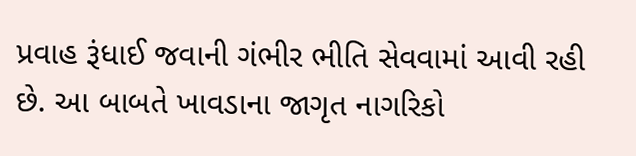પ્રવાહ રૂંધાઈ જવાની ગંભીર ભીતિ સેવવામાં આવી રહી છે. આ બાબતે ખાવડાના જાગૃત નાગરિકો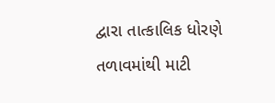દ્વારા તાત્કાલિક ધોરણે તળાવમાંથી માટી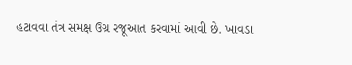હટાવવા તંત્ર સમક્ષ ઉગ્ર રજૂઆત કરવામાં આવી છે. ખાવડા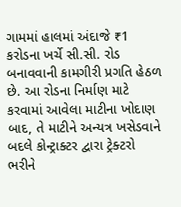ગામમાં હાલમાં અંદાજે ₹1 કરોડના ખર્ચે સી.સી. રોડ બનાવવાની કામગીરી પ્રગતિ હેઠળ છે. આ રોડના નિર્માણ માટે કરવામાં આવેલા માટીના ખોદાણ બાદ, તે માટીને અન્યત્ર ખસેડવાને બદલે કોન્ટ્રાક્ટર દ્વારા ટ્રેક્ટરો ભરીને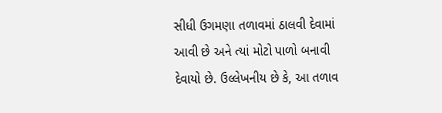સીધી ઉગમણા તળાવમાં ઠાલવી દેવામાં આવી છે અને ત્યાં મોટો પાળો બનાવી દેવાયો છે. ઉલ્લેખનીય છે કે, આ તળાવ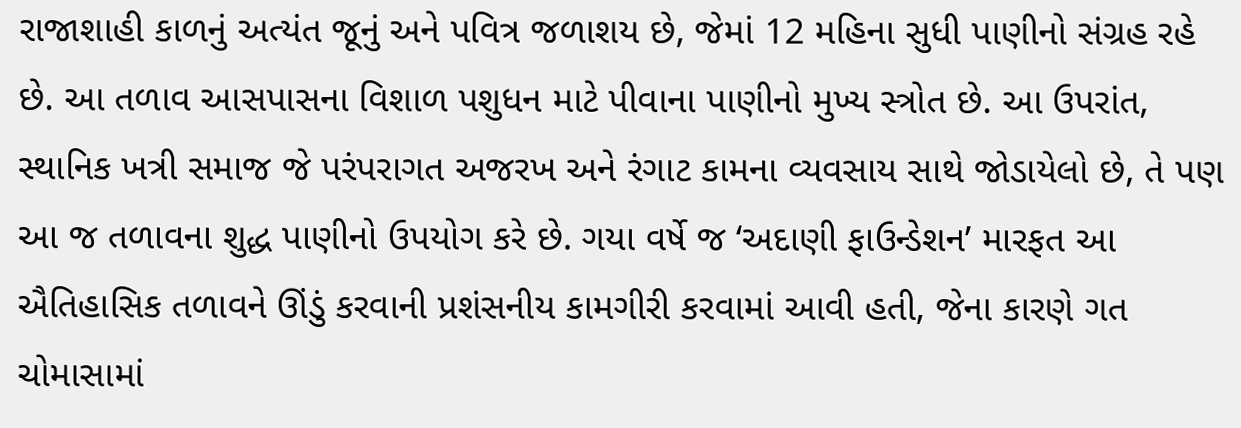રાજાશાહી કાળનું અત્યંત જૂનું અને પવિત્ર જળાશય છે, જેમાં 12 મહિના સુધી પાણીનો સંગ્રહ રહે છે. આ તળાવ આસપાસના વિશાળ પશુધન માટે પીવાના પાણીનો મુખ્ય સ્ત્રોત છે. આ ઉપરાંત, સ્થાનિક ખત્રી સમાજ જે પરંપરાગત અજરખ અને રંગાટ કામના વ્યવસાય સાથે જોડાયેલો છે, તે પણ આ જ તળાવના શુદ્ધ પાણીનો ઉપયોગ કરે છે. ગયા વર્ષે જ ‘અદાણી ફાઉન્ડેશન’ મારફત આ ઐતિહાસિક તળાવને ઊંડું કરવાની પ્રશંસનીય કામગીરી કરવામાં આવી હતી, જેના કારણે ગત ચોમાસામાં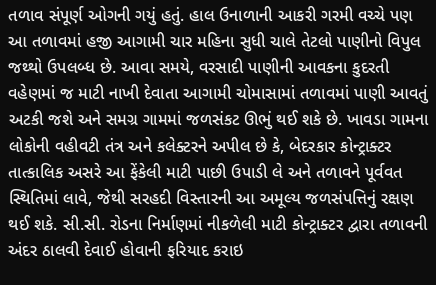તળાવ સંપૂર્ણ ઓગની ગયું હતું. હાલ ઉનાળાની આકરી ગરમી વચ્ચે પણ આ તળાવમાં હજી આગામી ચાર મહિના સુધી ચાલે તેટલો પાણીનો વિપુલ જથ્થો ઉપલબ્ધ છે. આવા સમયે, વરસાદી પાણીની આવકના કુદરતી વહેણમાં જ માટી નાખી દેવાતા આગામી ચોમાસામાં તળાવમાં પાણી આવતું અટકી જશે અને સમગ્ર ગામમાં જળસંકટ ઊભું થઈ શકે છે. ખાવડા ગામના લોકોની વહીવટી તંત્ર અને કલેક્ટરને અપીલ છે કે, બેદરકાર કોન્ટ્રાક્ટર તાત્કાલિક અસરે આ ફેંકેલી માટી પાછી ઉપાડી લે અને તળાવને પૂર્વવત સ્થિતિમાં લાવે, જેથી સરહદી વિસ્તારની આ અમૂલ્ય જળસંપત્તિનું રક્ષણ થઈ શકે. સી.સી. રોડના નિર્માણમાં નીકળેલી માટી કોન્ટ્રાક્ટર દ્વારા તળાવની અંદર ઠાલવી દેવાઈ હોવાની ફરિયાદ કરાઇ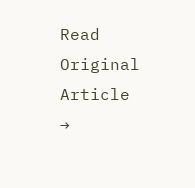Read Original Article →